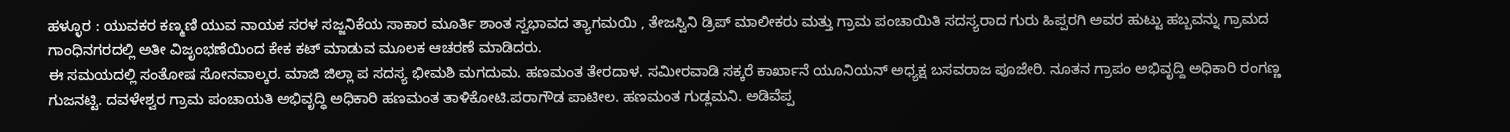ಹಳ್ಳೂರ : ಯುವಕರ ಕಣ್ಮಣಿ ಯುವ ನಾಯಕ ಸರಳ ಸಜ್ಜನಿಕೆಯ ಸಾಕಾರ ಮೂರ್ತಿ ಶಾಂತ ಸ್ವಭಾವದ ತ್ಯಾಗಮಯಿ , ತೇಜಸ್ವಿನಿ ಡ್ರಿಪ್ ಮಾಲೀಕರು ಮತ್ತು ಗ್ರಾಮ ಪಂಚಾಯಿತಿ ಸದಸ್ಯರಾದ ಗುರು ಹಿಪ್ಪರಗಿ ಅವರ ಹುಟ್ಟು ಹಬ್ಬವನ್ನು ಗ್ರಾಮದ ಗಾಂಧಿನಗರದಲ್ಲಿ ಅತೀ ವಿಜೃಂಭಣೆಯಿಂದ ಕೇಕ ಕಟ್ ಮಾಡುವ ಮೂಲಕ ಆಚರಣೆ ಮಾಡಿದರು.
ಈ ಸಮಯದಲ್ಲಿ ಸಂತೋಷ ಸೋನವಾಲ್ಕರ. ಮಾಜಿ ಜಿಲ್ಲಾ ಪ ಸದಸ್ಯ ಭೀಮಶಿ ಮಗದುಮ. ಹಣಮಂತ ತೇರದಾಳ. ಸಮೀರವಾಡಿ ಸಕ್ಕರೆ ಕಾರ್ಖಾನೆ ಯೂನಿಯನ್ ಅಧ್ಯಕ್ಷ ಬಸವರಾಜ ಪೂಜೇರಿ. ನೂತನ ಗ್ರಾಪಂ ಅಭಿವೃದ್ದಿ ಅಧಿಕಾರಿ ರಂಗಣ್ಣ ಗುಜನಟ್ಟಿ. ದವಳೇಶ್ವರ ಗ್ರಾಮ ಪಂಚಾಯತಿ ಅಭಿವೃದ್ಧಿ ಅಧಿಕಾರಿ ಹಣಮಂತ ತಾಳಿಕೋಟಿ.ಪರಾಗೌಡ ಪಾಟೀಲ. ಹಣಮಂತ ಗುಡ್ಲಮನಿ. ಅಡಿವೆಪ್ಪ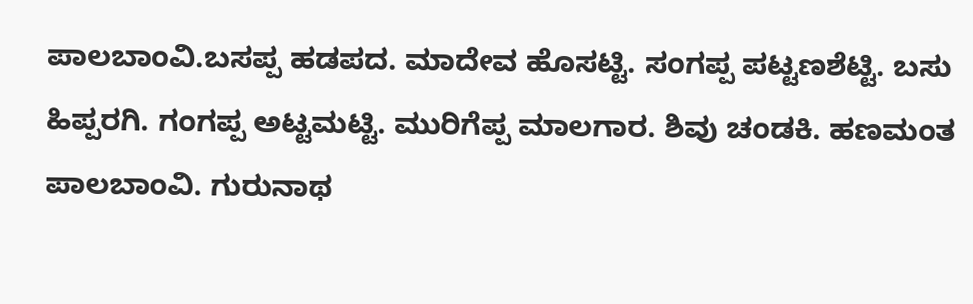ಪಾಲಬಾಂವಿ.ಬಸಪ್ಪ ಹಡಪದ. ಮಾದೇವ ಹೊಸಟ್ಟಿ. ಸಂಗಪ್ಪ ಪಟ್ಟಣಶೆಟ್ಟಿ. ಬಸು ಹಿಪ್ಪರಗಿ. ಗಂಗಪ್ಪ ಅಟ್ಟಮಟ್ಟಿ. ಮುರಿಗೆಪ್ಪ ಮಾಲಗಾರ. ಶಿವು ಚಂಡಕಿ. ಹಣಮಂತ ಪಾಲಬಾಂವಿ. ಗುರುನಾಥ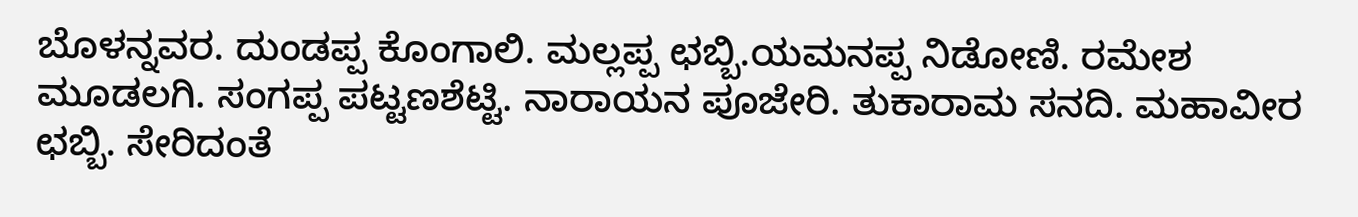ಬೊಳನ್ನವರ. ದುಂಡಪ್ಪ ಕೊಂಗಾಲಿ. ಮಲ್ಲಪ್ಪ ಛಬ್ಬಿ.ಯಮನಪ್ಪ ನಿಡೋಣಿ. ರಮೇಶ ಮೂಡಲಗಿ. ಸಂಗಪ್ಪ ಪಟ್ಟಣಶೆಟ್ಟಿ. ನಾರಾಯನ ಪೂಜೇರಿ. ತುಕಾರಾಮ ಸನದಿ. ಮಹಾವೀರ ಛಬ್ಬಿ. ಸೇರಿದಂತೆ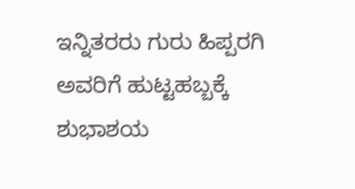ಇನ್ನಿತರರು ಗುರು ಹಿಪ್ಪರಗಿ ಅವರಿಗೆ ಹುಟ್ಟಹಬ್ಬಕ್ಕೆ ಶುಭಾಶಯ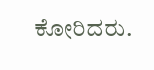ಕೋರಿದರು.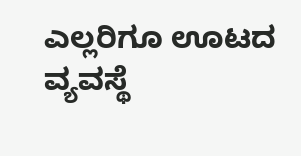ಎಲ್ಲರಿಗೂ ಊಟದ ವ್ಯವಸ್ಥೆ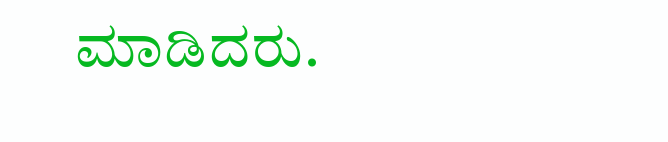ಮಾಡಿದರು.